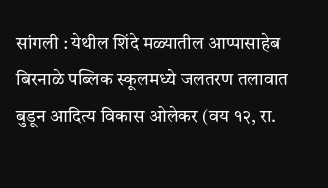सांगली : येथील शिंदे मळ्यातील आप्पासाहेब बिरनाळे पब्लिक स्कूलमध्ये जलतरण तलावात बुडून आदित्य विकास ओलेकर (वय १२, रा.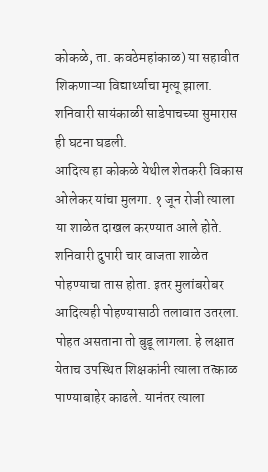कोकळे, ता. कवठेमहांकाळ) या सहावीत शिकणाऱ्या विद्यार्थ्याचा मृत्यू झाला. शनिवारी सायंकाळी साडेपाचच्या सुमारास ही घटना घडली.
आदित्य हा कोकळे येथील शेतकरी विकास ओलेकर यांचा मुलगा. १ जून रोजी त्याला या शाळेत दाखल करण्यात आले होते. शनिवारी दुपारी चार वाजता शाळेत पोहण्याचा तास होता. इतर मुलांबरोबर आदित्यही पोहण्यासाठी तलावात उतरला. पोहत असताना तो बुडू लागला. हे लक्षात येताच उपस्थित शिक्षकांनी त्याला तत्काळ पाण्याबाहेर काढले. यानंतर त्याला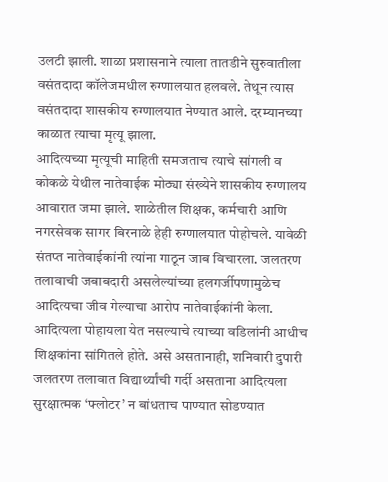उलटी झाली. शाळा प्रशासनाने त्याला तातडीने सुरुवातीला वसंतदादा कॉलेजमधील रुग्णालयात हलवले. तेथून त्यास वसंतदादा शासकीय रुग्णालयात नेण्यात आले. दरम्यानच्या काळात त्याचा मृत्यू झाला.
आदित्यच्या मृत्यूची माहिती समजताच त्याचे सांगली व कोकळे येथील नातेवाईक मोठ्या संख्येने शासकीय रुग्णालय आवारात जमा झाले. शाळेतील शिक्षक, कर्मचारी आणि नगरसेवक सागर बिरनाळे हेही रुग्णालयात पोहोचले. यावेळी संतप्त नातेवाईकांनी त्यांना गाठून जाब विचारला. जलतरण तलावाची जबाबदारी असलेल्यांच्या हलगर्जीपणामुळेच आदित्यचा जीव गेल्याचा आरोप नातेवाईकांनी केला. आदित्यला पोहायला येत नसल्याचे त्याच्या वडिलांनी आधीच शिक्षकांना सांगितले होते. असे असतानाही, शनिवारी दुपारी जलतरण तलावात विद्यार्थ्यांची गर्दी असताना आदित्यला सुरक्षात्मक ‘फ्लोटर’ न बांधताच पाण्यात सोडण्यात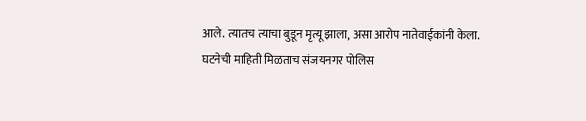आले. त्यातच त्याचा बुडून मृत्यू झाला, असा आरोप नातेवाईकांनी केला.
घटनेची माहिती मिळताच संजयनगर पोलिस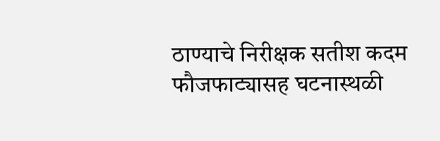ठाण्याचे निरीक्षक सतीश कदम फौजफाट्यासह घटनास्थळी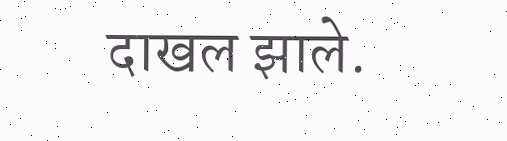दाखल झाले.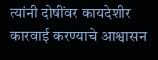त्यांनी दोषींवर कायदेशीर कारवाई करण्याचे आश्वासन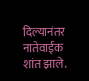दिल्यानंतर नातेवाईक शांत झाले.